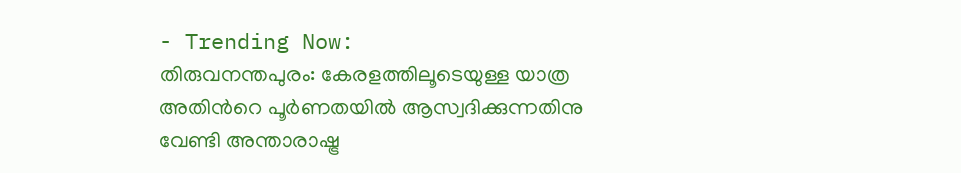- Trending Now:
തിരുവനന്തപുരം: കേരളത്തിലൂടെയുള്ള യാത്ര അതിൻറെ പൂർണതയിൽ ആസ്വദിക്കുന്നതിനു വേണ്ടി അന്താരാഷ്ട്ര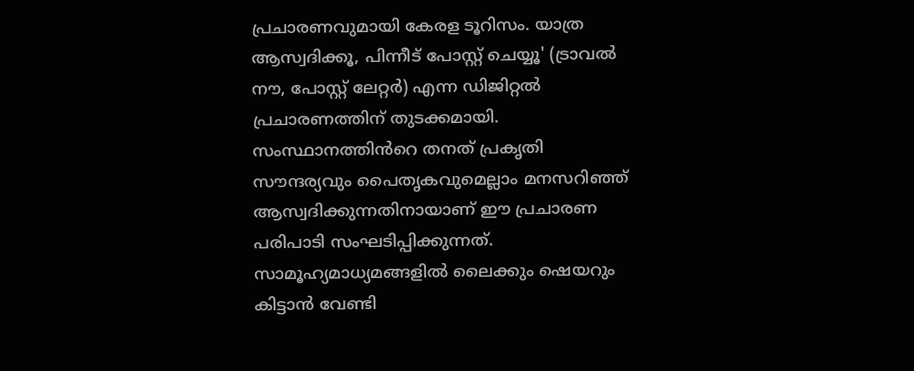പ്രചാരണവുമായി കേരള ടൂറിസം. യാത്ര ആസ്വദിക്കൂ, പിന്നീട് പോസ്റ്റ് ചെയ്യൂ' (ട്രാവൽ നൗ, പോസ്റ്റ് ലേറ്റർ) എന്ന ഡിജിറ്റൽ പ്രചാരണത്തിന് തുടക്കമായി. സംസ്ഥാനത്തിൻറെ തനത് പ്രകൃതി സൗന്ദര്യവും പൈതൃകവുമെല്ലാം മനസറിഞ്ഞ് ആസ്വദിക്കുന്നതിനായാണ് ഈ പ്രചാരണ പരിപാടി സംഘടിപ്പിക്കുന്നത്.
സാമൂഹ്യമാധ്യമങ്ങളിൽ ലൈക്കും ഷെയറും കിട്ടാൻ വേണ്ടി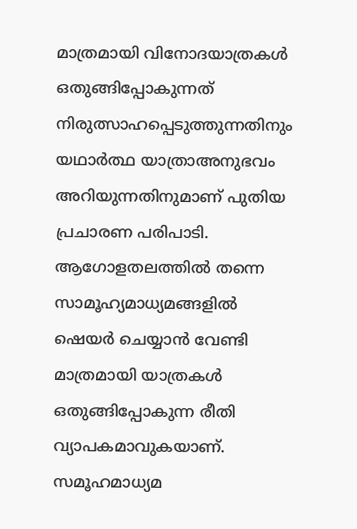മാത്രമായി വിനോദയാത്രകൾ ഒതുങ്ങിപ്പോകുന്നത് നിരുത്സാഹപ്പെടുത്തുന്നതിനും യഥാർത്ഥ യാത്രാഅനുഭവം അറിയുന്നതിനുമാണ് പുതിയ പ്രചാരണ പരിപാടി. ആഗോളതലത്തിൽ തന്നെ സാമൂഹ്യമാധ്യമങ്ങളിൽ ഷെയർ ചെയ്യാൻ വേണ്ടി മാത്രമായി യാത്രകൾ ഒതുങ്ങിപ്പോകുന്ന രീതി വ്യാപകമാവുകയാണ്. സമൂഹമാധ്യമ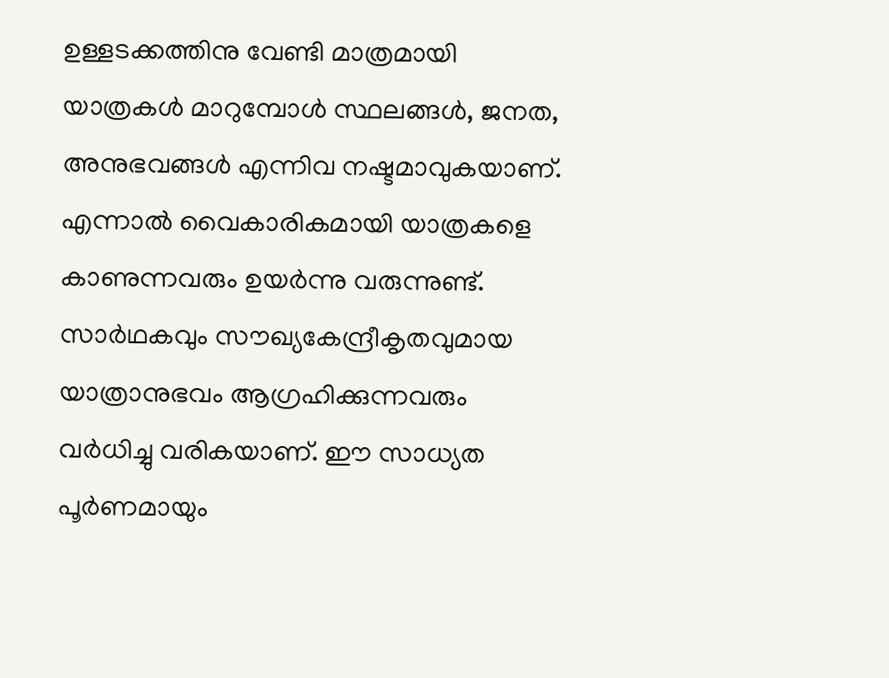ഉള്ളടക്കത്തിനു വേണ്ടി മാത്രമായി യാത്രകൾ മാറുമ്പോൾ സ്ഥലങ്ങൾ, ജനത, അനുഭവങ്ങൾ എന്നിവ നഷ്ടമാവുകയാണ്.
എന്നാൽ വൈകാരികമായി യാത്രകളെ കാണുന്നവരും ഉയർന്നു വരുന്നുണ്ട്. സാർഥകവും സൗഖ്യകേന്ദ്രീകൃതവുമായ യാത്രാനുഭവം ആഗ്രഹിക്കുന്നവരും വർധിച്ചു വരികയാണ്. ഈ സാധ്യത പൂർണമായും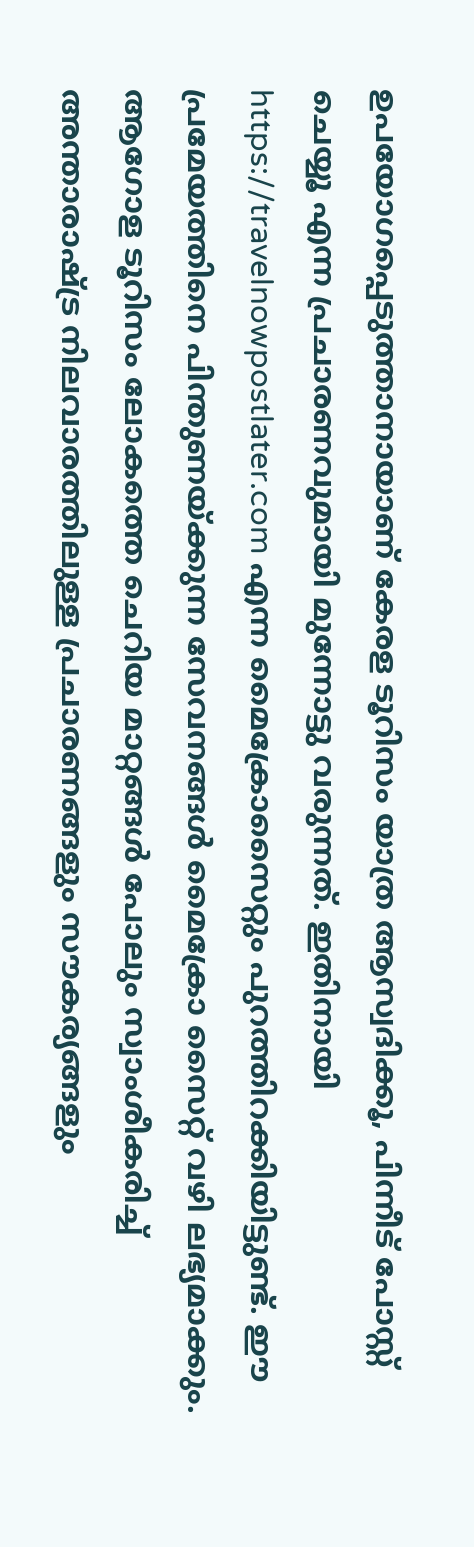ഉപയോഗപ്പെടുത്താനായാണ് കേരള ടൂറിസം യാത്ര ആസ്വദിക്കൂ, പിന്നീട് പോസ്റ്റ് ചെയ്യൂ എന്ന പ്രചാരണവുമായി മുന്നോട്ടു വരുന്നത്. ഇതിനായി https://travelnowpostlater.com എന്ന മൈക്രോസൈറ്റും പുറത്തിറക്കിയിട്ടുണ്ട്. ഈ പ്രമേയത്തിനെ പിന്തുണയ്ക്കുന്ന സേവനങ്ങൾ മൈക്രോ സൈറ്റ് വഴി ലഭ്യമാക്കും.
ആഗോള ടൂറിസം ലോകത്തെ ചെറിയ മാറ്റങ്ങൾ പോലും സ്വാംശീകരിച്ച് അന്താരാഷ്ട്ര നിലവാരത്തിലുള്ള പ്രചാരണങ്ങളും സൗകര്യങ്ങളും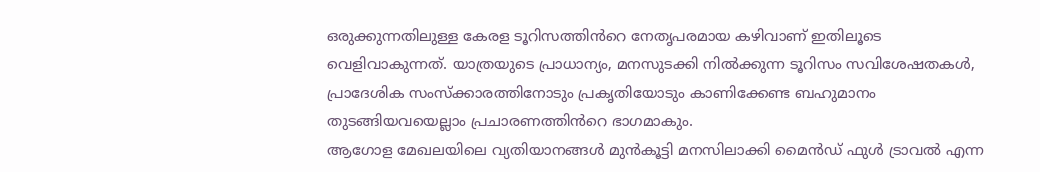ഒരുക്കുന്നതിലുള്ള കേരള ടൂറിസത്തിൻറെ നേതൃപരമായ കഴിവാണ് ഇതിലൂടെ വെളിവാകുന്നത്. യാത്രയുടെ പ്രാധാന്യം, മനസുടക്കി നിൽക്കുന്ന ടൂറിസം സവിശേഷതകൾ, പ്രാദേശിക സംസ്ക്കാരത്തിനോടും പ്രകൃതിയോടും കാണിക്കേണ്ട ബഹുമാനം തുടങ്ങിയവയെല്ലാം പ്രചാരണത്തിൻറെ ഭാഗമാകും.
ആഗോള മേഖലയിലെ വ്യതിയാനങ്ങൾ മുൻകൂട്ടി മനസിലാക്കി മൈൻഡ് ഫുൾ ട്രാവൽ എന്ന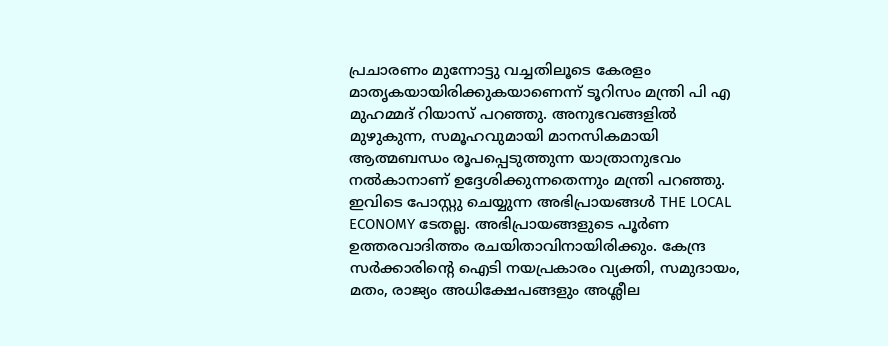പ്രചാരണം മുന്നോട്ടു വച്ചതിലൂടെ കേരളം മാതൃകയായിരിക്കുകയാണെന്ന് ടൂറിസം മന്ത്രി പി എ മുഹമ്മദ് റിയാസ് പറഞ്ഞു. അനുഭവങ്ങളിൽ മുഴുകുന്ന, സമൂഹവുമായി മാനസികമായി ആത്മബന്ധം രൂപപ്പെടുത്തുന്ന യാത്രാനുഭവം നൽകാനാണ് ഉദ്ദേശിക്കുന്നതെന്നും മന്ത്രി പറഞ്ഞു.
ഇവിടെ പോസ്റ്റു ചെയ്യുന്ന അഭിപ്രായങ്ങൾ THE LOCAL ECONOMY ടേതല്ല. അഭിപ്രായങ്ങളുടെ പൂർണ ഉത്തരവാദിത്തം രചയിതാവിനായിരിക്കും. കേന്ദ്ര സർക്കാരിന്റെ ഐടി നയപ്രകാരം വ്യക്തി, സമുദായം, മതം, രാജ്യം അധിക്ഷേപങ്ങളും അശ്ലീല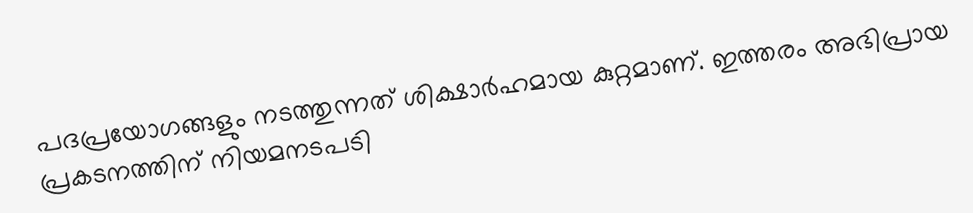പദപ്രയോഗങ്ങളും നടത്തുന്നത് ശിക്ഷാർഹമായ കുറ്റമാണ്. ഇത്തരം അഭിപ്രായ പ്രകടനത്തിന് നിയമനടപടി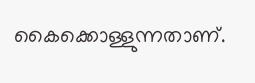കൈക്കൊള്ളുന്നതാണ്.